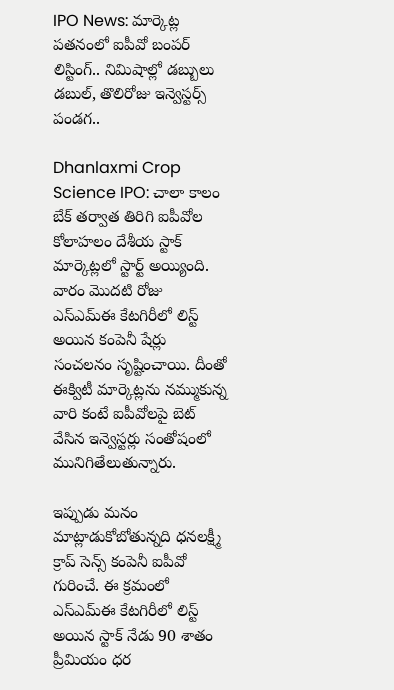IPO News: మార్కెట్ల పతనంలో ఐపీవో బంపర్ లిస్టింగ్.. నిమిషాల్లో డబ్బులు డబుల్, తొలిరోజు ఇన్వెస్టర్స్ పండగ..

Dhanlaxmi Crop Science IPO: చాలా కాలం బేక్ తర్వాత తిరిగి ఐపీవోల కోలాహలం దేశీయ స్టాక్ మార్కెట్లలో స్టార్ట్ అయ్యింది. వారం మెుదటి రోజు ఎస్ఎమ్ఈ కేటగిరీలో లిస్ట్ అయిన కంపెనీ షేర్లు సంచలనం సృష్టించాయి. దీంతో ఈక్విటీ మార్కెట్లను నమ్ముకున్న వారి కంటే ఐపీవోలపై బెట్ వేసిన ఇన్వెస్టర్లు సంతోషంలో మునిగితేలుతున్నారు.

ఇప్పుడు మనం మాట్లాడుకోబోతున్నది ధనలక్ష్మీ క్రాప్ సెన్స్ కంపెనీ ఐపీవో గురించే. ఈ క్రమంలో ఎస్ఎమ్ఈ కేటగిరీలో లిస్ట్ అయిన స్టాక్ నేడు 90 శాతం ప్రీమియం ధర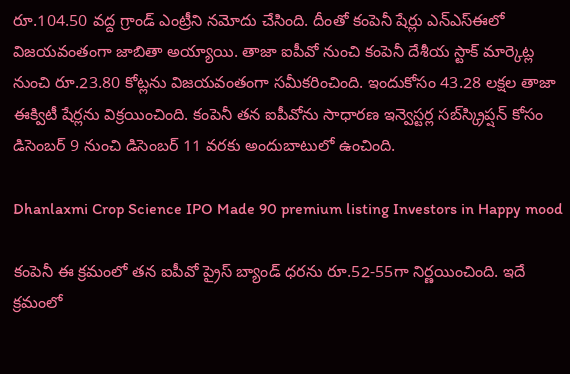రూ.104.50 వద్ద గ్రాండ్ ఎంట్రీని నమోదు చేసింది. దీంతో కంపెనీ షేర్లు ఎన్ఎస్ఈలో విజయవంతంగా జాబితా అయ్యాయి. తాజా ఐపీవో నుంచి కంపెనీ దేశీయ స్టాక్ మార్కెట్ల నుంచి రూ.23.80 కోట్లను విజయవంతంగా సమీకరించింది. ఇందుకోసం 43.28 లక్షల తాజా ఈక్విటీ షేర్లను విక్రయించింది. కంపెనీ తన ఐపీవోను సాధారణ ఇన్వెస్టర్ల సబ్‍స్క్రిప్షన్ కోసం డిసెంబర్ 9 నుంచి డిసెంబర్ 11 వరకు అందుబాటులో ఉంచింది.

Dhanlaxmi Crop Science IPO Made 90 premium listing Investors in Happy mood

కంపెనీ ఈ క్రమంలో తన ఐపీవో ప్రైస్ బ్యాండ్ ధరను రూ.52-55గా నిర్ణయించింది. ఇదే క్రమంలో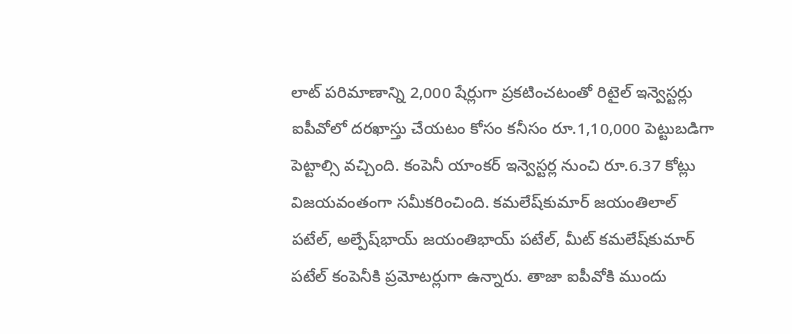లాట్ పరిమాణాన్ని 2,000 షేర్లుగా ప్రకటించటంతో రిటైల్ ఇన్వెస్టర్లు ఐపీవోలో దరఖాస్తు చేయటం కోసం కనీసం రూ.1,10,000 పెట్టుబడిగా పెట్టాల్సి వచ్చింది. కంపెనీ యాంకర్ ఇన్వెస్టర్ల నుంచి రూ.6.37 కోట్లు విజయవంతంగా సమీకరించింది. కమలేష్‌కుమార్ జయంతిలాల్ పటేల్, అల్పేష్‌భాయ్ జయంతిభాయ్ పటేల్, మీట్ కమలేష్‌కుమార్ పటేల్ కంపెనీకి ప్రమోటర్లుగా ఉన్నారు. తాజా ఐపీవోకి ముందు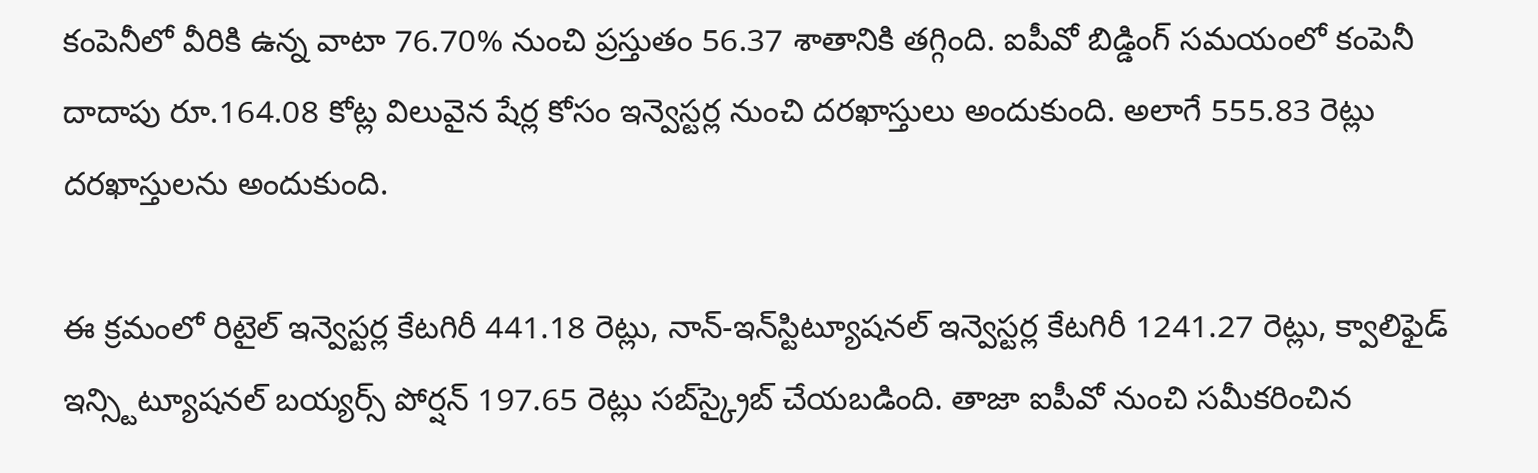కంపెనీలో వీరికి ఉన్న వాటా 76.70% నుంచి ప్రస్తుతం 56.37 శాతానికి తగ్గింది. ఐపీవో బిడ్డింగ్ సమయంలో కంపెనీ దాదాపు రూ.164.08 కోట్ల విలువైన షేర్ల కోసం ఇన్వెస్టర్ల నుంచి దరఖాస్తులు అందుకుంది. అలాగే 555.83 రెట్లు దరఖాస్తులను అందుకుంది.

ఈ క్రమంలో రిటైల్ ఇన్వెస్టర్ల కేటగిరీ 441.18 రెట్లు, నాన్-ఇన్‌స్టిట్యూషనల్ ఇన్వెస్టర్ల కేటగిరీ 1241.27 రెట్లు, క్వాలిఫైడ్ ఇన్స్టిట్యూషనల్ బయ్యర్స్ పోర్షన్ 197.65 రెట్లు సబ్‌స్క్రైబ్ చేయబడింది. తాజా ఐపీవో నుంచి సమీకరించిన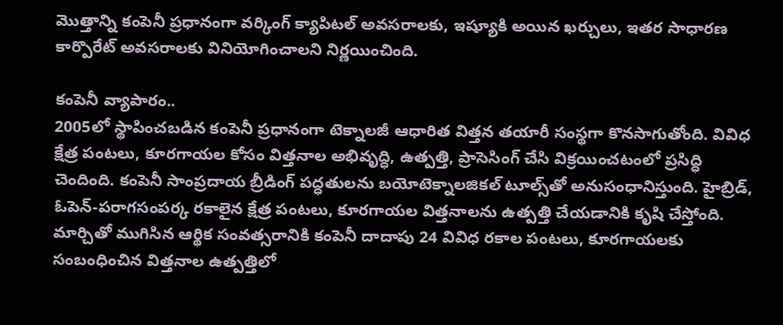మెుత్తాన్ని కంపెనీ ప్రధానంగా వర్కింగ్ క్యాపిటల్ అవసరాలకు, ఇష్యూకి అయిన ఖర్చులు, ఇతర సాధారణ కార్పొరేట్ అవసరాలకు వినియోగించాలని నిర్ణయించింది.

కంపెనీ వ్యాపారం..
2005లో స్థాపించబడిన కంపెనీ ప్రధానంగా టెక్నాలజీ ఆధారిత విత్తన తయారీ సంస్థగా కొనసాగుతోంది. వివిధ క్షేత్ర పంటలు, కూరగాయల కోసం విత్తనాల అభివృద్ధి, ఉత్పత్తి, ప్రాసెసింగ్ చేసి విక్రయించటంలో ప్రసిద్ధి చెందింది. కంపెనీ సాంప్రదాయ బ్రీడింగ్ పద్ధతులను బయోటెక్నాలజికల్ టూల్స్‌తో అనుసంధానిస్తుంది. హైబ్రిడ్, ఓపెన్-పరాగసంపర్క రకాలైన క్షేత్ర పంటలు, కూరగాయల విత్తనాలను ఉత్పత్తి చేయడానికి కృషి చేస్తోంది. మార్చితో ముగిసిన ఆర్థిక సంవత్సరానికి కంపెనీ దాదాపు 24 వివిధ రకాల పంటలు, కూరగాయలకు సంబంధించిన విత్తనాల ఉత్పత్తిలో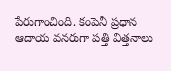పేరుగాంచింది. కంపెనీ ప్రధాన ఆదాయ వనరుగా పత్తి విత్తనాలు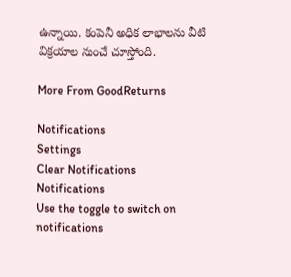ఉన్నాయి. కంపెనీ అధిక లాభాలను వీటి విక్రయాల నుంచే చూస్తోంది.

More From GoodReturns

Notifications
Settings
Clear Notifications
Notifications
Use the toggle to switch on notifications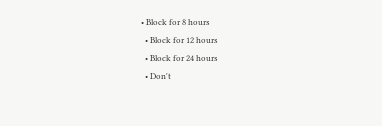• Block for 8 hours
  • Block for 12 hours
  • Block for 24 hours
  • Don't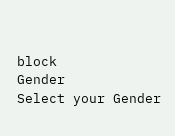block
Gender
Select your Gender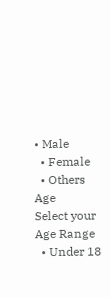• Male
  • Female
  • Others
Age
Select your Age Range
  • Under 18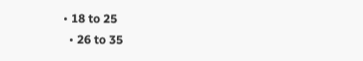• 18 to 25
  • 26 to 35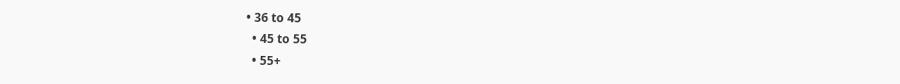• 36 to 45
  • 45 to 55
  • 55+